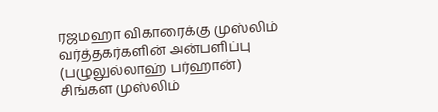ரஜமஹா விகாரைக்கு முஸ்லிம் வர்த்தகர்களின் அன்பளிப்பு
(பழுலுல்லாஹ் பர்ஹான்)
சிங்கள முஸ்லிம்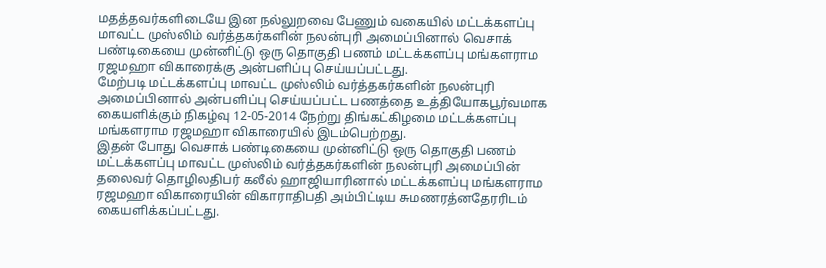மதத்தவர்களிடையே இன நல்லுறவை பேணும் வகையில் மட்டக்களப்பு மாவட்ட முஸ்லிம் வர்த்தகர்களின் நலன்புரி அமைப்பினால் வெசாக் பண்டிகையை முன்னிட்டு ஒரு தொகுதி பணம் மட்டக்களப்பு மங்களராம ரஜமஹா விகாரைக்கு அன்பளிப்பு செய்யப்பட்டது.
மேற்படி மட்டக்களப்பு மாவட்ட முஸ்லிம் வர்த்தகர்களின் நலன்புரி அமைப்பினால் அன்பளிப்பு செய்யப்பட்ட பணத்தை உத்தியோகபூர்வமாக கையளிக்கும் நிகழ்வு 12-05-2014 நேற்று திங்கட்கிழமை மட்டக்களப்பு மங்களராம ரஜமஹா விகாரையில் இடம்பெற்றது.
இதன் போது வெசாக் பண்டிகையை முன்னிட்டு ஒரு தொகுதி பணம் மட்டக்களப்பு மாவட்ட முஸ்லிம் வர்த்தகர்களின் நலன்புரி அமைப்பின் தலைவர் தொழிலதிபர் கலீல் ஹாஜியாரினால் மட்டக்களப்பு மங்களராம ரஜமஹா விகாரையின் விகாராதிபதி அம்பிட்டிய சுமணரத்னதேரரிடம் கையளிக்கப்பட்டது.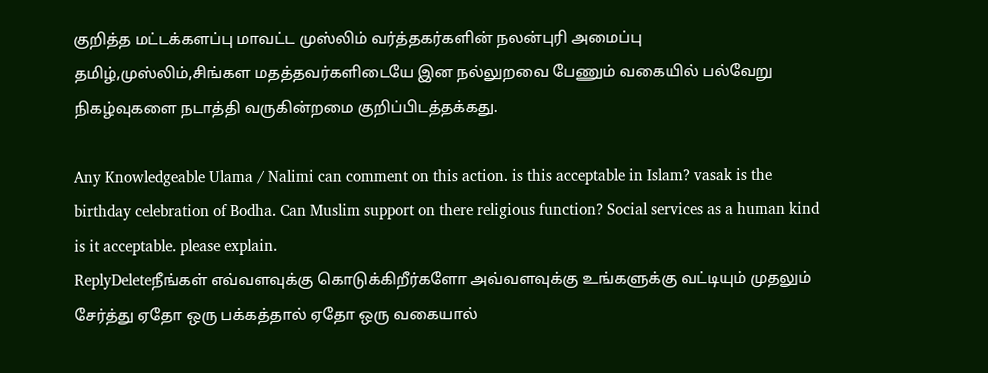குறித்த மட்டக்களப்பு மாவட்ட முஸ்லிம் வர்த்தகர்களின் நலன்புரி அமைப்பு தமிழ்,முஸ்லிம்,சிங்கள மதத்தவர்களிடையே இன நல்லுறவை பேணும் வகையில் பல்வேறு நிகழ்வுகளை நடாத்தி வருகின்றமை குறிப்பிடத்தக்கது.

Any Knowledgeable Ulama / Nalimi can comment on this action. is this acceptable in Islam? vasak is the birthday celebration of Bodha. Can Muslim support on there religious function? Social services as a human kind is it acceptable. please explain.
ReplyDeleteநீங்கள் எவ்வளவுக்கு கொடுக்கிறீர்களோ அவ்வளவுக்கு உங்களுக்கு வட்டியும் முதலும் சேர்த்து ஏதோ ஒரு பக்கத்தால் ஏதோ ஒரு வகையால்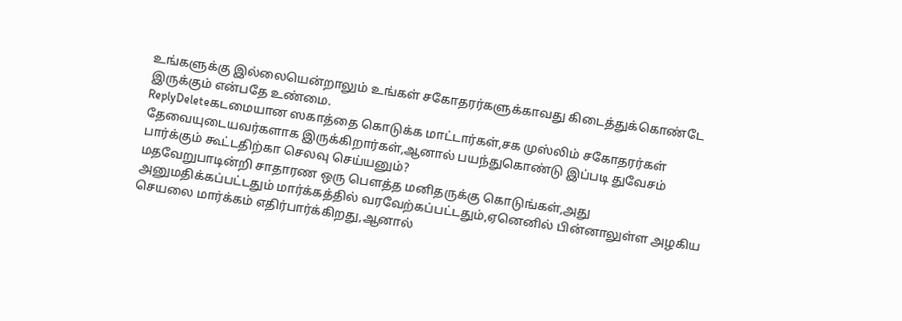உங்களுக்கு இல்லையென்றாலும் உங்கள் சகோதரர்களுக்காவது கிடைத்துக்கொண்டே இருக்கும் என்பதே உண்மை.
ReplyDeleteகடமையான ஸகாத்தை கொடுக்க மாட்டார்கள்,சக முஸ்லிம் சகோதரர்கள் தேவையுடையவர்களாக இருக்கிறார்கள்,ஆனால் பயந்துகொண்டு இப்படி துவேசம் பார்க்கும் கூட்டதிற்கா செலவு செய்யனும்?
மதவேறுபாடின்றி சாதாரண ஒரு பௌத்த மனிதருக்கு கொடுங்கள்,அது அனுமதிக்கப்பட்டதும் மார்க்கத்தில் வரவேற்கப்பட்டதும்,ஏனெனில் பின்னாலுள்ள அழகிய செயலை மார்க்கம் எதிர்பார்க்கிறது,ஆனால்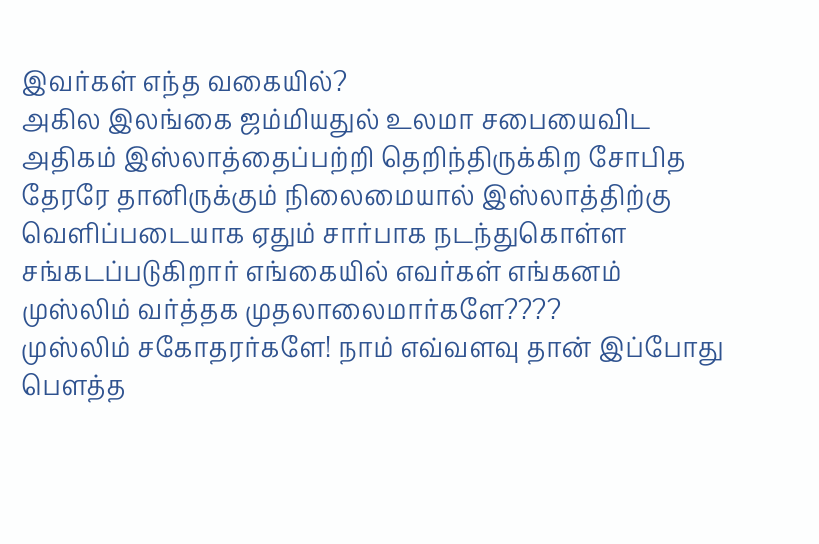இவர்கள் எந்த வகையில்?
அகில இலங்கை ஜம்மியதுல் உலமா சபையைவிட அதிகம் இஸ்லாத்தைப்பற்றி தெறிந்திருக்கிற சோபித தேரரே தானிருக்கும் நிலைமையால் இஸ்லாத்திற்கு வெளிப்படையாக ஏதும் சார்பாக நடந்துகொள்ள சங்கடப்படுகிறார் எங்கையில் எவர்கள் எங்கனம் முஸ்லிம் வர்த்தக முதலாலைமார்களே????
முஸ்லிம் சகோதரர்களே! நாம் எவ்வளவு தான் இப்போது பௌத்த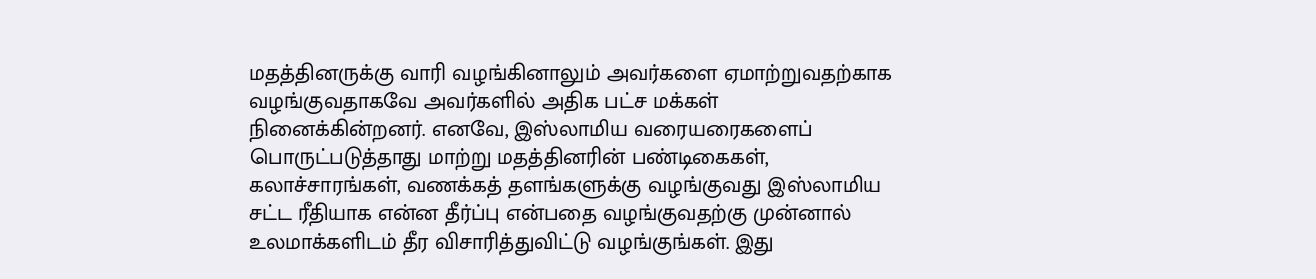மதத்தினருக்கு வாரி வழங்கினாலும் அவர்களை ஏமாற்றுவதற்காக வழங்குவதாகவே அவர்களில் அதிக பட்ச மக்கள் நினைக்கின்றனர். எனவே, இஸ்லாமிய வரையரைகளைப் பொருட்படுத்தாது மாற்று மதத்தினரின் பண்டிகைகள், கலாச்சாரங்கள், வணக்கத் தளங்களுக்கு வழங்குவது இஸ்லாமிய சட்ட ரீதியாக என்ன தீர்ப்பு என்பதை வழங்குவதற்கு முன்னால் உலமாக்களிடம் தீர விசாரித்துவிட்டு வழங்குங்கள். இது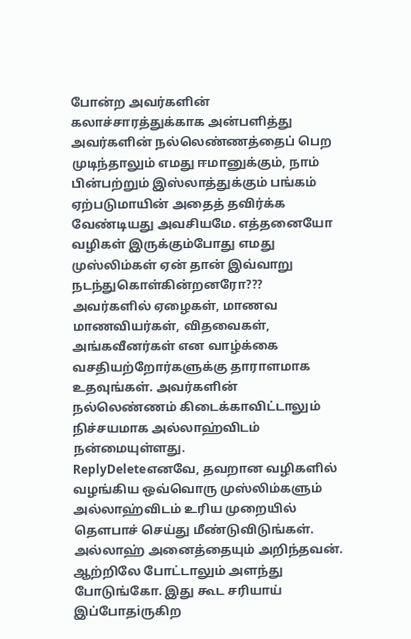போன்ற அவர்களின் கலாச்சாரத்துக்காக அன்பளித்து அவர்களின் நல்லெண்ணத்தைப் பெற முடிந்தாலும் எமது ஈமானுக்கும், நாம் பின்பற்றும் இஸ்லாத்துக்கும் பங்கம் ஏற்படுமாயின் அதைத் தவிர்க்க வேண்டியது அவசியமே. எத்தனையோ வழிகள் இருக்கும்போது எமது முஸ்லிம்கள் ஏன் தான் இவ்வாறு நடந்துகொள்கின்றனரோ??? அவர்களில் ஏழைகள், மாணவ மாணவியர்கள், விதவைகள், அங்கவீனர்கள் என வாழ்க்கை வசதியற்றோர்களுக்கு தாராளமாக உதவுங்கள். அவர்களின் நல்லெண்ணம் கிடைக்காவிட்டாலும் நிச்சயமாக அல்லாஹ்விடம் நன்மையுள்ளது.
ReplyDeleteஎனவே, தவறான வழிகளில் வழங்கிய ஒவ்வொரு முஸ்லிம்களும் அல்லாஹ்விடம் உரிய முறையில் தௌபாச் செய்து மீண்டுவிடுங்கள். அல்லாஹ் அனைத்தையும் அறிந்தவன்.
ஆற்றிலே போட்டாலும் அளந்து போடுங்கோ. இது கூட சரியாய் இப்போதiருகிற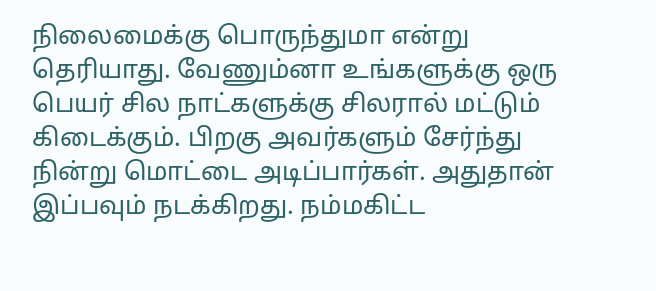நிலைமைக்கு பொருந்துமா என்று தெரியாது. வேணும்னா உங்களுக்கு ஒரு பெயர் சில நாட்களுக்கு சிலரால் மட்டும் கிடைக்கும். பிறகு அவர்களும் சேர்ந்து நின்று மொட்டை அடிப்பார்கள். அதுதான் இப்பவும் நடக்கிறது. நம்மகிட்ட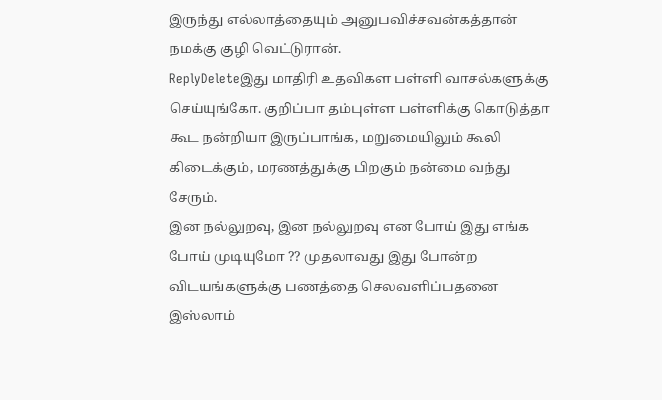இருந்து எல்லாத்தையும் அனுபவிச்சவன்கத்தான் நமக்கு குழி வெட்டுரான்.
ReplyDeleteஇது மாதிரி உதவிகள பள்ளி வாசல்களுக்கு செய்யுங்கோ. குறிப்பா தம்புள்ள பள்ளிக்கு கொடுத்தா கூட நன்றியா இருப்பாங்க, மறுமையிலும் கூலி கிடைக்கும், மரணத்துக்கு பிறகும் நன்மை வந்து சேரும்.
இன நல்லுறவு, இன நல்லுறவு என போய் இது எங்க போய் முடியுமோ ?? முதலாவது இது போன்ற விடயங்களுக்கு பணத்தை செலவளிப்பதனை இஸ்லாம்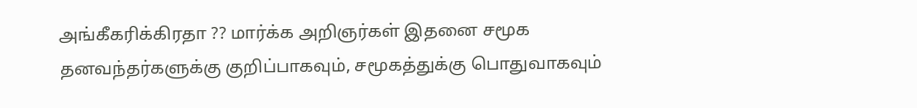அங்கீகரிக்கிரதா ?? மார்க்க அறிஞர்கள் இதனை சமூக தனவந்தர்களுக்கு குறிப்பாகவும், சமூகத்துக்கு பொதுவாகவும்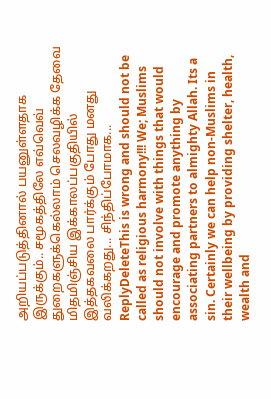அறியப்படுத்தினால் பயனுள்ளதாக இருக்கும்.. சமூகத்திலே எவ்வெவ் துறைகளுக்கெல்லாம் செலவழிக்க தேவை மிதமிஞ்சிய இக்காலப்பகுதியில் இத்தகவலை பார்க்கும் போது மனது வலிக்கறது... சிந்திப்போமாக...
ReplyDeleteThis is wrong and should not be called as religious harmony!!! We; Muslims should not involve with things that would encourage and promote anything by associating partners to almighty Allah. Its a sin. Certainly we can help non-Muslims in their wellbeing by providing shelter, health, wealth and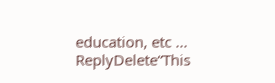education, etc ...
ReplyDelete“This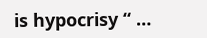is hypocrisy “ …